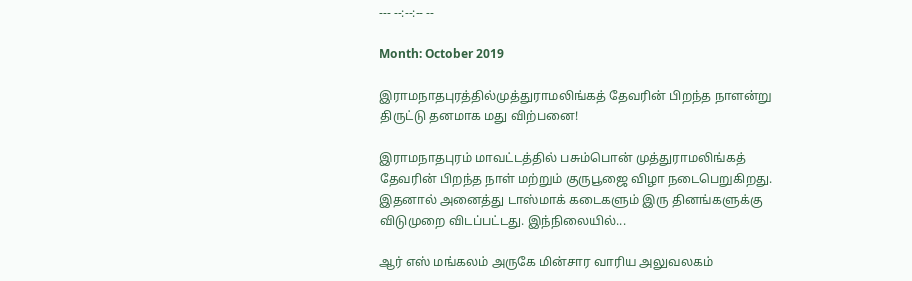--- --:--:-- --

Month: October 2019

இராமநாதபுரத்தில்முத்துராமலிங்கத் தேவரின் பிறந்த நாளன்று திருட்டு தனமாக மது விற்பனை!

இராமநாதபுரம் மாவட்டத்தில் பசும்பொன் முத்துராமலிங்கத் தேவரின் பிறந்த நாள் மற்றும் குருபூஜை விழா நடைபெறுகிறது. இதனால் அனைத்து டாஸ்மாக் கடைகளும் இரு தினங்களுக்கு விடுமுறை விடப்பட்டது. இந்நிலையில்...

ஆர் எஸ் மங்கலம் அருகே மின்சார வாரிய அலுவலகம்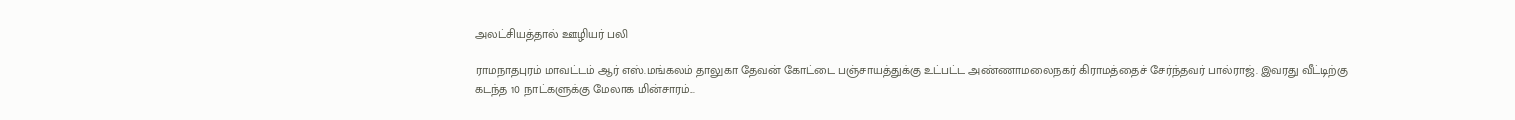அலட்சியத்தால் ஊழியர் பலி

ராமநாதபுரம் மாவட்டம் ஆர் எஸ்.மங்கலம் தாலுகா தேவன் கோட்டை பஞ்சாயத்துக்கு உட்பட்ட அண்ணாமலைநகர் கிராமத்தைச் சேர்ந்தவர் பால்ராஜ். இவரது வீட்டிற்கு கடந்த 10 நாட்களுக்கு மேலாக மின்சாரம்...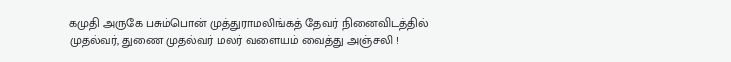கமுதி அருகே பசும்பொன் முத்துராமலிங்கத் தேவர் நினைவிடத்தில் முதல்வர், துணை முதல்வர் மலர் வளையம் வைத்து அஞ்சலி !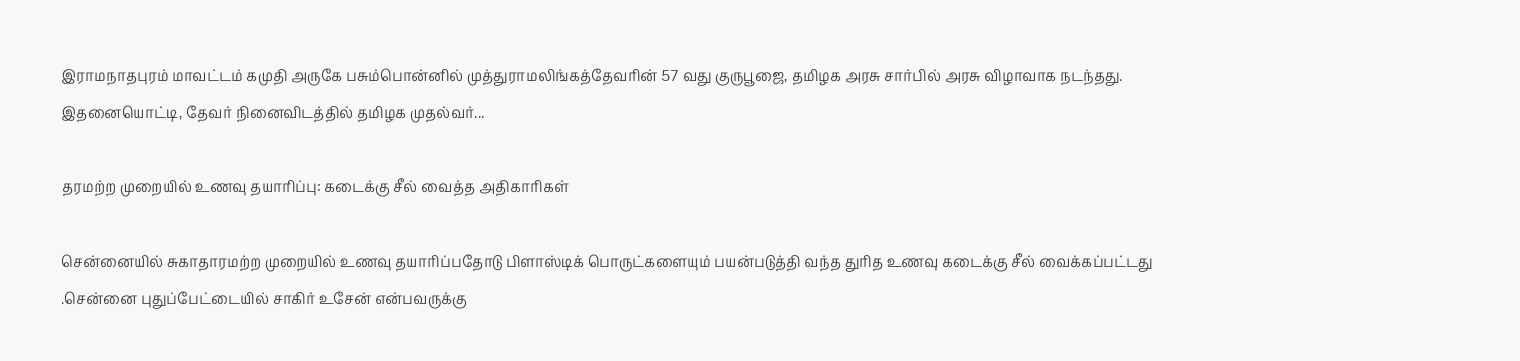இராமநாதபுரம் மாவட்டம் கமுதி அருகே பசும்பொன்னில் முத்துராமலிங்கத்தேவரின் 57 வது குருபூஜை, தமிழக அரசு சார்பில் அரசு விழாவாக நடந்தது. இதனையொட்டி, தேவர் நினைவிடத்தில் தமிழக முதல்வர்...

தரமற்ற முறையில் உணவு தயாரிப்பு: கடைக்கு சீல் வைத்த அதிகாரிகள்

சென்னையில் சுகாதாரமற்ற முறையில் உணவு தயாரிப்பதோடு பிளாஸ்டிக் பொருட்களையும் பயன்படுத்தி வந்த துரித உணவு கடைக்கு சீல் வைக்கப்பட்டது .சென்னை புதுப்பேட்டையில் சாகிர் உசேன் என்பவருக்கு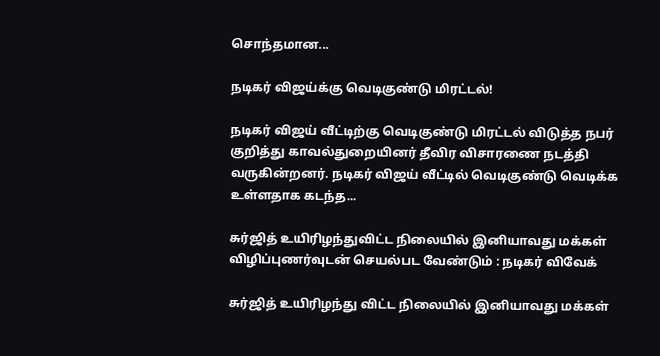சொந்தமான...

நடிகர் விஜய்க்கு வெடிகுண்டு மிரட்டல்!

நடிகர் விஜய் வீட்டிற்கு வெடிகுண்டு மிரட்டல் விடுத்த நபர் குறித்து காவல்துறையினர் தீவிர விசாரணை நடத்தி வருகின்றனர். நடிகர் விஜய் வீட்டில் வெடிகுண்டு வெடிக்க உள்ளதாக கடந்த...

சுர்ஜித் உயிரிழந்துவிட்ட நிலையில் இனியாவது மக்கள் விழிப்புணர்வுடன் செயல்பட வேண்டும் : நடிகர் விவேக்

சுர்ஜித் உயிரிழந்து விட்ட நிலையில் இனியாவது மக்கள்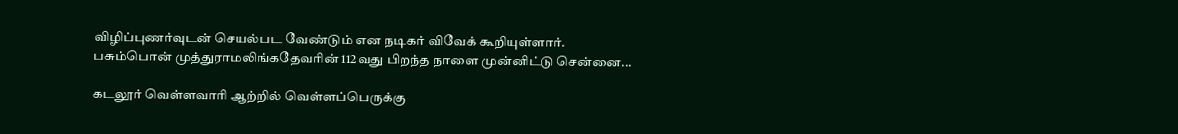விழிப்புணர்வுடன் செயல்பட வேண்டும் என நடிகர் விவேக் கூறியுள்ளார். பசும்பொன் முத்துராமலிங்கதேவரின் 112வது பிறந்த நாளை முன்னிட்டு சென்னை...

கடலூர் வெள்ளவாரி ஆற்றில் வெள்ளப்பெருக்கு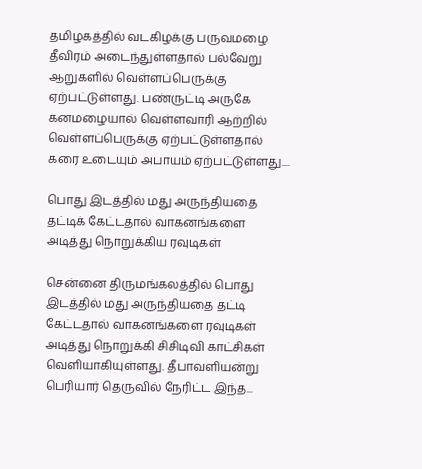தமிழகத்தில் வடகிழக்கு பருவமழை தீவிரம் அடைந்துள்ளதால் பல்வேறு ஆறுகளில் வெள்ளப்பெருக்கு ஏற்பட்டுள்ளது. பண்ருட்டி அருகே கனமழையால் வெள்ளவாரி ஆற்றில் வெள்ளப்பெருக்கு ஏற்பட்டுள்ளதால் கரை உடையும் அபாயம் ஏற்பட்டுள்ளது....

பொது இடத்தில் மது அருந்தியதை தட்டிக் கேட்டதால் வாகனங்களை அடித்து நொறுக்கிய ரவுடிகள்

சென்னை திருமங்கலத்தில் பொது இடத்தில் மது அருந்தியதை தட்டி கேட்டதால் வாகனங்களை ரவுடிகள் அடித்து நொறுக்கி சிசிடிவி காட்சிகள் வெளியாகியுள்ளது. தீபாவளியன்று பெரியார் தெருவில் நேரிட்ட இந்த...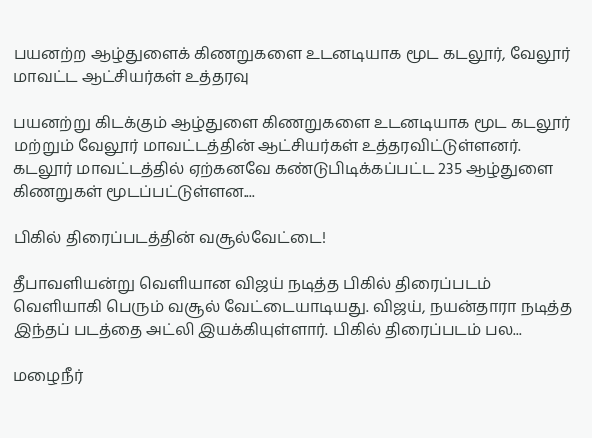பயனற்ற ஆழ்துளைக் கிணறுகளை உடனடியாக மூட கடலூர், வேலூர் மாவட்ட ஆட்சியர்கள் உத்தரவு

பயனற்று கிடக்கும் ஆழ்துளை கிணறுகளை உடனடியாக மூட கடலூர் மற்றும் வேலூர் மாவட்டத்தின் ஆட்சியர்கள் உத்தரவிட்டுள்ளனர். கடலூர் மாவட்டத்தில் ஏற்கனவே கண்டுபிடிக்கப்பட்ட 235 ஆழ்துளை கிணறுகள் மூடப்பட்டுள்ளன....

பிகில் திரைப்படத்தின் வசூல்வேட்டை!

தீபாவளியன்று வெளியான விஜய் நடித்த பிகில் திரைப்படம் வெளியாகி பெரும் வசூல் வேட்டையாடியது. விஜய், நயன்தாரா நடித்த இந்தப் படத்தை அட்லி இயக்கியுள்ளார். பிகில் திரைப்படம் பல...

மழைநீர்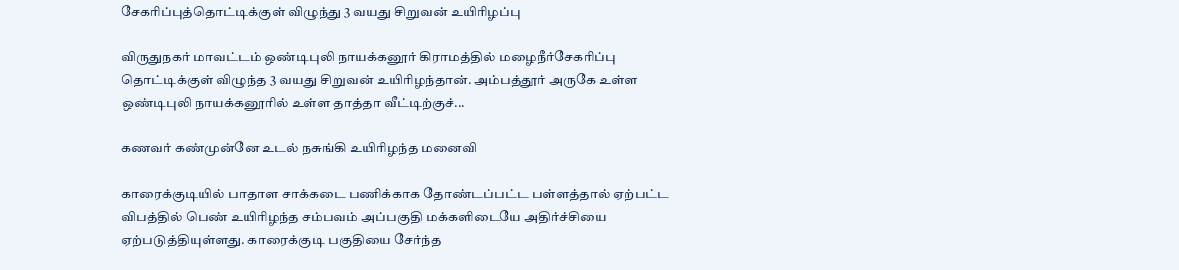சேகரிப்புத்தொட்டிக்குள் விழுந்து 3 வயது சிறுவன் உயிரிழப்பு

விருதுநகர் மாவட்டம் ஒண்டிபுலி நாயக்கனூர் கிராமத்தில் மழைநீர்சேகரிப்பு தொட்டிக்குள் விழுந்த 3 வயது சிறுவன் உயிரிழந்தான். அம்பத்தூர் அருகே உள்ள ஒண்டிபுலி நாயக்கனூரில் உள்ள தாத்தா வீட்டிற்குச்...

கணவர் கண்முன்னே உடல் நசுங்கி உயிரிழந்த மனைவி

காரைக்குடியில் பாதாள சாக்கடை பணிக்காக தோண்டப்பட்ட பள்ளத்தால் ஏற்பட்ட விபத்தில் பெண் உயிரிழந்த சம்பவம் அப்பகுதி மக்களிடையே அதிர்ச்சியை ஏற்படுத்தியுள்ளது. காரைக்குடி பகுதியை சேர்ந்த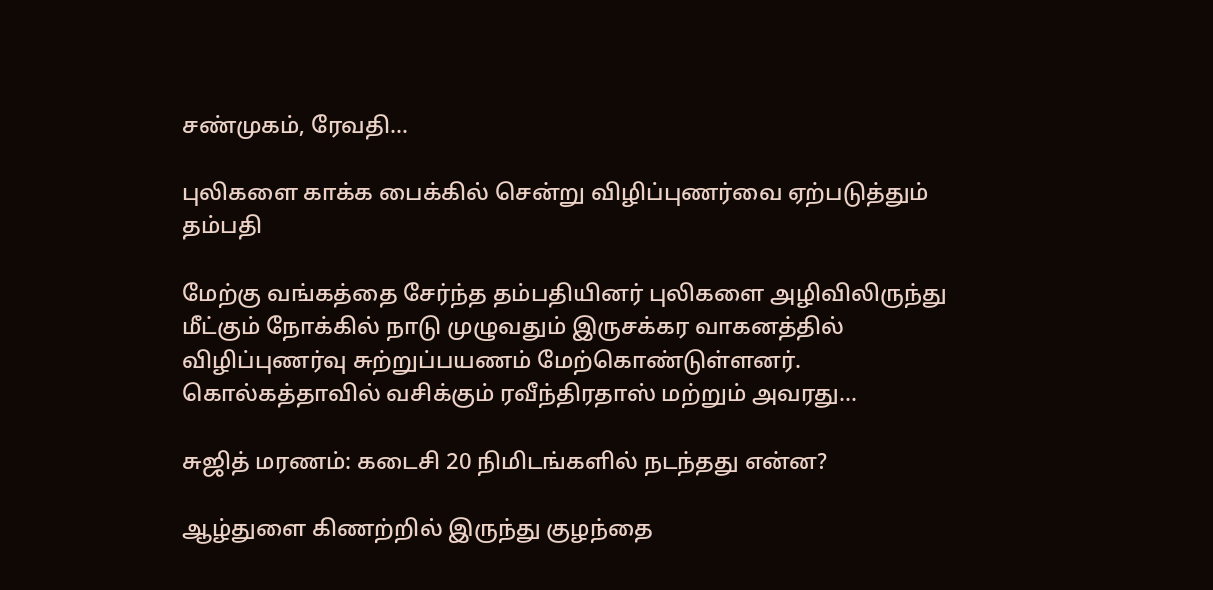சண்முகம், ரேவதி...

புலிகளை காக்க பைக்கில் சென்று விழிப்புணர்வை ஏற்படுத்தும் தம்பதி

மேற்கு வங்கத்தை சேர்ந்த தம்பதியினர் புலிகளை அழிவிலிருந்து மீட்கும் நோக்கில் நாடு முழுவதும் இருசக்கர வாகனத்தில் விழிப்புணர்வு சுற்றுப்பயணம் மேற்கொண்டுள்ளனர். கொல்கத்தாவில் வசிக்கும் ரவீந்திரதாஸ் மற்றும் அவரது...

சுஜித் மரணம்: கடைசி 20 நிமிடங்களில் நடந்தது என்ன?

ஆழ்துளை கிணற்றில் இருந்து குழந்தை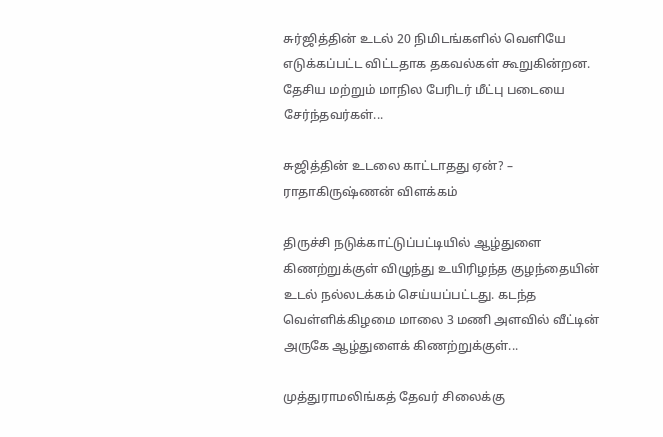சுர்ஜித்தின் உடல் 20 நிமிடங்களில் வெளியே எடுக்கப்பட்ட விட்டதாக தகவல்கள் கூறுகின்றன. தேசிய மற்றும் மாநில பேரிடர் மீட்பு படையை சேர்ந்தவர்கள்...

சுஜித்தின் உடலை காட்டாதது ஏன்? – ராதாகிருஷ்ணன் விளக்கம்

திருச்சி நடுக்காட்டுப்பட்டியில் ஆழ்துளை கிணற்றுக்குள் விழுந்து உயிரிழந்த குழந்தையின் உடல் நல்லடக்கம் செய்யப்பட்டது. கடந்த வெள்ளிக்கிழமை மாலை 3 மணி அளவில் வீட்டின் அருகே ஆழ்துளைக் கிணற்றுக்குள்...

முத்துராமலிங்கத் தேவர் சிலைக்கு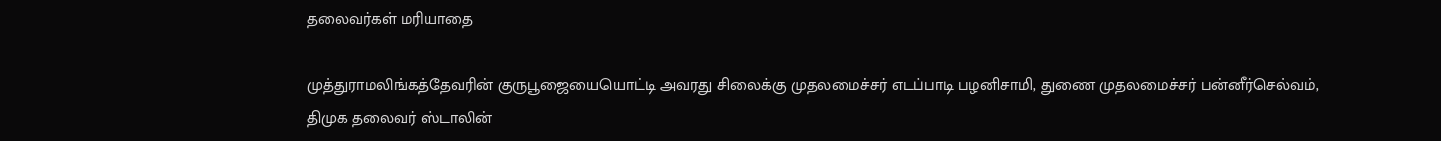தலைவர்கள் மரியாதை

முத்துராமலிங்கத்தேவரின் குருபூஜையையொட்டி அவரது சிலைக்கு முதலமைச்சர் எடப்பாடி பழனிசாமி, துணை முதலமைச்சர் பன்னீர்செல்வம், திமுக தலைவர் ஸ்டாலின்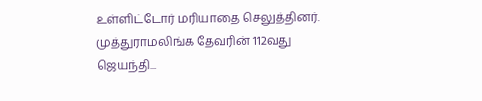உள்ளிட்டோர் மரியாதை செலுத்தினர். முத்துராமலிங்க தேவரின் 112வது ஜெயந்தி...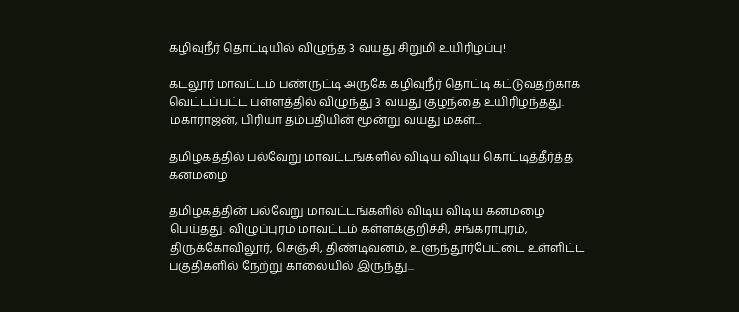கழிவுநீர் தொட்டியில் விழுந்த 3 வயது சிறுமி உயிரிழப்பு!

கடலூர் மாவட்டம் பண்ருட்டி அருகே கழிவுநீர் தொட்டி கட்டுவதற்காக வெட்டப்பட்ட பள்ளத்தில் விழுந்து 3 வயது குழந்தை உயிரிழந்தது. மகாராஜன், பிரியா தம்பதியின் மூன்று வயது மகள்...

தமிழகத்தில் பல்வேறு மாவட்டங்களில் விடிய விடிய கொட்டித்தீர்த்த கனமழை

தமிழகத்தின் பல்வேறு மாவட்டங்களில் விடிய விடிய கனமழை பெய்தது. விழுப்புரம் மாவட்டம் கள்ளக்குறிச்சி, சங்கராபுரம், திருக்கோவிலூர், செஞ்சி, திண்டிவனம், உளுந்தூர்பேட்டை உள்ளிட்ட பகுதிகளில் நேற்று காலையில் இருந்து...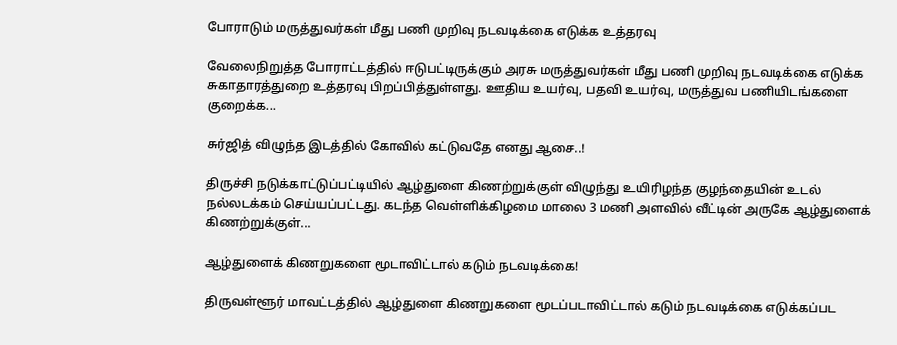போராடும் மருத்துவர்கள் மீது பணி முறிவு நடவடிக்கை எடுக்க உத்தரவு

வேலைநிறுத்த போராட்டத்தில் ஈடுபட்டிருக்கும் அரசு மருத்துவர்கள் மீது பணி முறிவு நடவடிக்கை எடுக்க சுகாதாரத்துறை உத்தரவு பிறப்பித்துள்ளது. ஊதிய உயர்வு, பதவி உயர்வு, மருத்துவ பணியிடங்களை குறைக்க...

சுர்ஜித் விழுந்த இடத்தில் கோவில் கட்டுவதே எனது ஆசை..!

திருச்சி நடுக்காட்டுப்பட்டியில் ஆழ்துளை கிணற்றுக்குள் விழுந்து உயிரிழந்த குழந்தையின் உடல் நல்லடக்கம் செய்யப்பட்டது. கடந்த வெள்ளிக்கிழமை மாலை 3 மணி அளவில் வீட்டின் அருகே ஆழ்துளைக் கிணற்றுக்குள்...

ஆழ்துளைக் கிணறுகளை மூடாவிட்டால் கடும் நடவடிக்கை!

திருவள்ளூர் மாவட்டத்தில் ஆழ்துளை கிணறுகளை மூடப்படாவிட்டால் கடும் நடவடிக்கை எடுக்கப்பட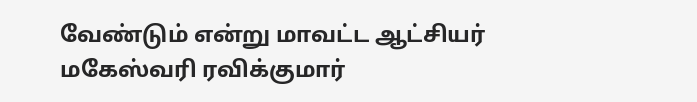வேண்டும் என்று மாவட்ட ஆட்சியர் மகேஸ்வரி ரவிக்குமார்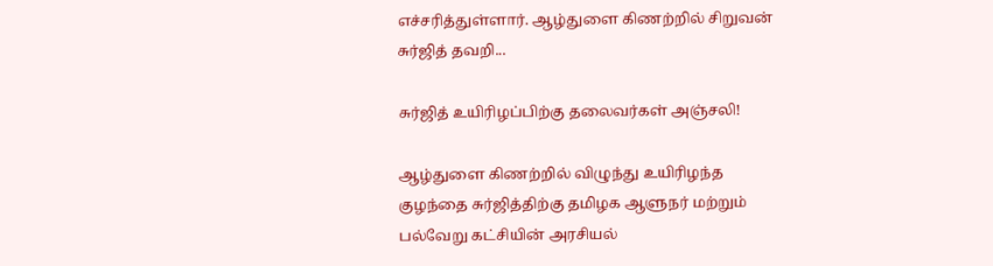எச்சரித்துள்ளார். ஆழ்துளை கிணற்றில் சிறுவன் சுர்ஜித் தவறி...

சுர்ஜித் உயிரிழப்பிற்கு தலைவர்கள் அஞ்சலி!

ஆழ்துளை கிணற்றில் விழுந்து உயிரிழந்த குழந்தை சுர்ஜித்திற்கு தமிழக ஆளுநர் மற்றும் பல்வேறு கட்சியின் அரசியல்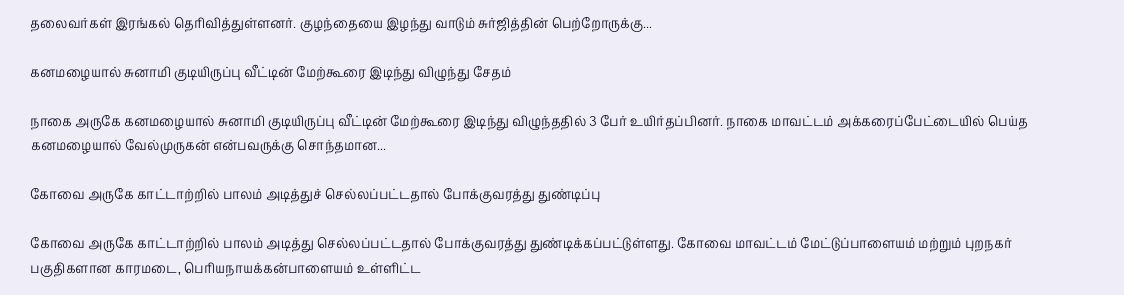தலைவர்கள் இரங்கல் தெரிவித்துள்ளனர். குழந்தையை இழந்து வாடும் சுர்ஜித்தின் பெற்றோருக்கு...

கனமழையால் சுனாமி குடியிருப்பு வீட்டின் மேற்கூரை இடிந்து விழுந்து சேதம்

நாகை அருகே கனமழையால் சுனாமி குடியிருப்பு வீட்டின் மேற்கூரை இடிந்து விழுந்ததில் 3 பேர் உயிர்தப்பினர். நாகை மாவட்டம் அக்கரைப்பேட்டையில் பெய்த கனமழையால் வேல்முருகன் என்பவருக்கு சொந்தமான...

கோவை அருகே காட்டாற்றில் பாலம் அடித்துச் செல்லப்பட்டதால் போக்குவரத்து துண்டிப்பு

கோவை அருகே காட்டாற்றில் பாலம் அடித்து செல்லப்பட்டதால் போக்குவரத்து துண்டிக்கப்பட்டுள்ளது. கோவை மாவட்டம் மேட்டுப்பாளையம் மற்றும் புறநகர் பகுதிகளான காரமடை, பெரியநாயக்கன்பாளையம் உள்ளிட்ட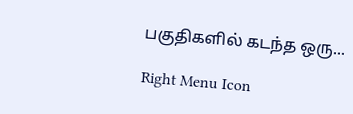பகுதிகளில் கடந்த ஒரு...

Right Menu Icon